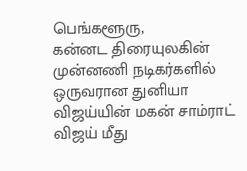பெங்களூரு,
கன்னட திரையுலகின் முன்னணி நடிகர்களில் ஒருவரான துனியா விஜய்யின் மகன் சாம்ராட் விஜய் மீது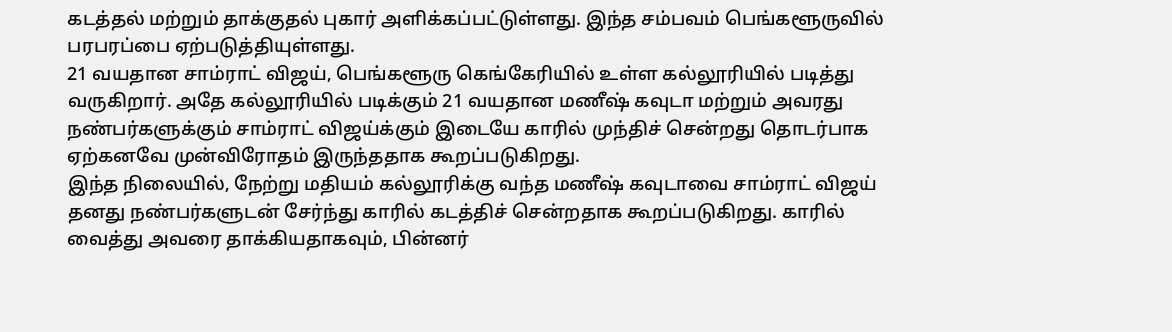கடத்தல் மற்றும் தாக்குதல் புகார் அளிக்கப்பட்டுள்ளது. இந்த சம்பவம் பெங்களூருவில் பரபரப்பை ஏற்படுத்தியுள்ளது.
21 வயதான சாம்ராட் விஜய், பெங்களூரு கெங்கேரியில் உள்ள கல்லூரியில் படித்து வருகிறார். அதே கல்லூரியில் படிக்கும் 21 வயதான மணீஷ் கவுடா மற்றும் அவரது நண்பர்களுக்கும் சாம்ராட் விஜய்க்கும் இடையே காரில் முந்திச் சென்றது தொடர்பாக ஏற்கனவே முன்விரோதம் இருந்ததாக கூறப்படுகிறது.
இந்த நிலையில், நேற்று மதியம் கல்லூரிக்கு வந்த மணீஷ் கவுடாவை சாம்ராட் விஜய் தனது நண்பர்களுடன் சேர்ந்து காரில் கடத்திச் சென்றதாக கூறப்படுகிறது. காரில் வைத்து அவரை தாக்கியதாகவும், பின்னர்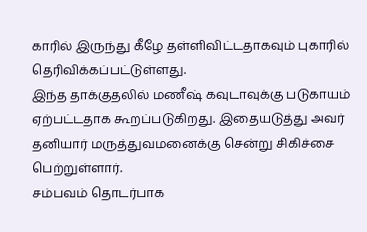காரில் இருந்து கீழே தள்ளிவிட்டதாகவும் புகாரில் தெரிவிக்கப்பட்டுள்ளது.
இந்த தாக்குதலில் மணீஷ் கவுடாவுக்கு படுகாயம் ஏற்பட்டதாக கூறப்படுகிறது. இதையடுத்து அவர் தனியார் மருத்துவமனைக்கு சென்று சிகிச்சை பெற்றுள்ளார்.
சம்பவம் தொடர்பாக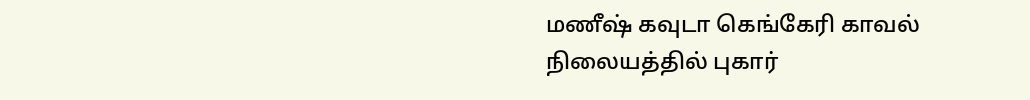மணீஷ் கவுடா கெங்கேரி காவல் நிலையத்தில் புகார்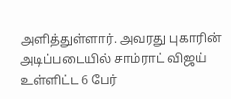அளித்துள்ளார். அவரது புகாரின் அடிப்படையில் சாம்ராட் விஜய் உள்ளிட்ட 6 பேர்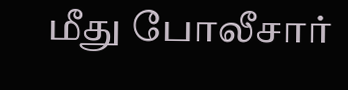மீது போலீசார்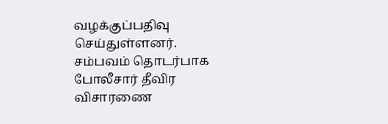வழக்குப்பதிவு செய்துள்ளனர். சம்பவம் தொடர்பாக போலீசார் தீவிர விசாரணை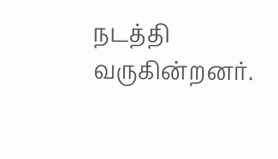நடத்தி வருகின்றனர்.